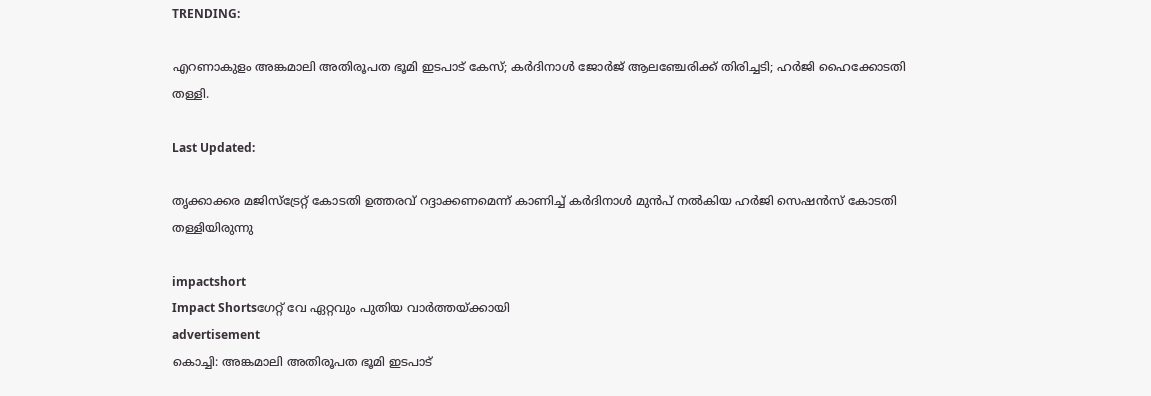TRENDING:

എറണാകുളം അങ്കമാലി അതിരൂപത ഭൂമി ഇടപാട് കേസ്; കര്‍ദിനാള്‍ ജോർജ് ആലഞ്ചേരിക്ക് തിരിച്ചടി; ഹര്‍ജി ഹൈക്കോടതി തള്ളി.

Last Updated:

തൃക്കാക്കര മജിസ്‌ട്രേറ്റ് കോടതി ഉത്തരവ് റദ്ദാക്കണമെന്ന് കാണിച്ച് കര്‍ദിനാള്‍ മുന്‍പ് നല്‍കിയ ഹര്‍ജി സെഷന്‍സ് കോടതി തള്ളിയിരുന്നു

impactshort
Impact Shortsഗേറ്റ് വേ ഏറ്റവും പുതിയ വാർത്തയ്ക്കായി
advertisement
കൊച്ചി: അങ്കമാലി അതിരൂപത ഭൂമി ഇടപാട്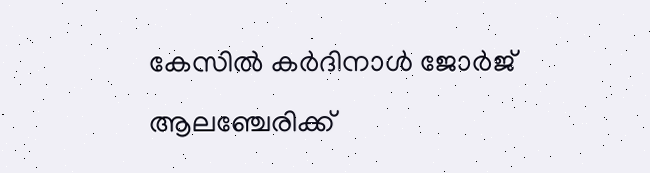കേസില്‍ കര്‍ദിനാള്‍ ജോർജ് ആലഞ്ചേരിക്ക്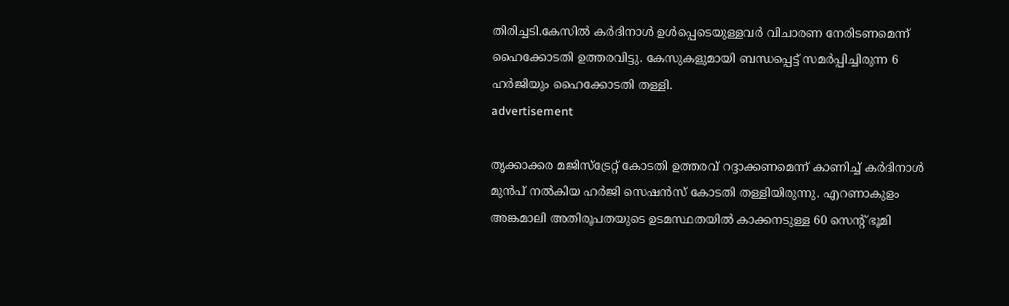തിരിച്ചടി.കേസില്‍ കര്‍ദിനാള്‍ ഉള്‍പ്പെടെയുള്ളവര്‍ വിചാരണ നേരിടണമെന്ന് ഹൈക്കോടതി ഉത്തരവിട്ടു. കേസുകളുമായി ബന്ധപ്പെട്ട് സമര്‍പ്പിച്ചിരുന്ന 6 ഹര്‍ജിയും ഹൈക്കോടതി തള്ളി.
advertisement

തൃക്കാക്കര മജിസ്‌ട്രേറ്റ് കോടതി ഉത്തരവ് റദ്ദാക്കണമെന്ന് കാണിച്ച് കര്‍ദിനാള്‍ മുന്‍പ് നല്‍കിയ ഹര്‍ജി സെഷന്‍സ് കോടതി തള്ളിയിരുന്നു. എറണാകുളം അങ്കമാലി അതിരൂപതയുടെ ഉടമസ്ഥതയില്‍ കാക്കനടുള്ള 60 സെന്റ് ഭൂമി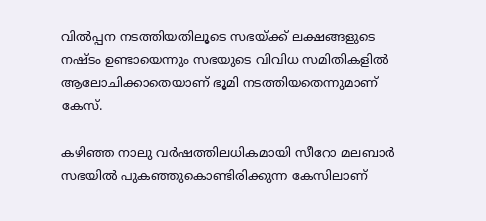വില്‍പ്പന നടത്തിയതിലൂടെ സഭയ്ക്ക് ലക്ഷങ്ങളുടെ നഷ്ടം ഉണ്ടായെന്നും സഭയുടെ വിവിധ സമിതികളില്‍ ആലോചിക്കാതെയാണ് ഭൂമി നടത്തിയതെന്നുമാണ് കേസ്.

കഴിഞ്ഞ നാലു വര്‍ഷത്തിലധികമായി സീറോ മലബാര്‍ സഭയില്‍ പുകഞ്ഞുകൊണ്ടിരിക്കുന്ന കേസിലാണ്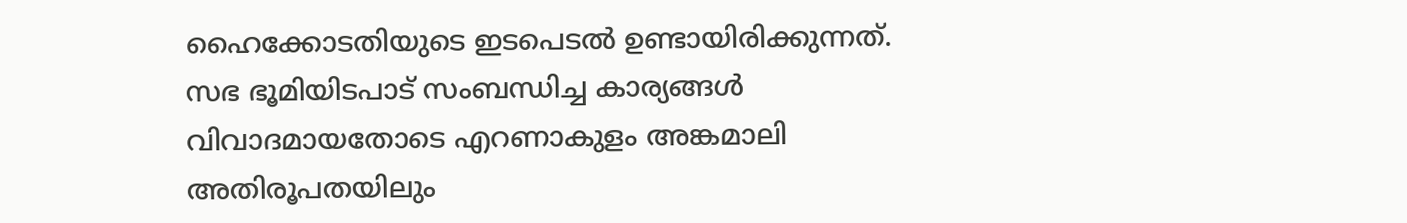ഹൈക്കോടതിയുടെ ഇടപെടല്‍ ഉണ്ടായിരിക്കുന്നത്. സഭ ഭൂമിയിടപാട് സംബന്ധിച്ച കാര്യങ്ങള്‍ വിവാദമായതോടെ എറണാകുളം അങ്കമാലി അതിരൂപതയിലും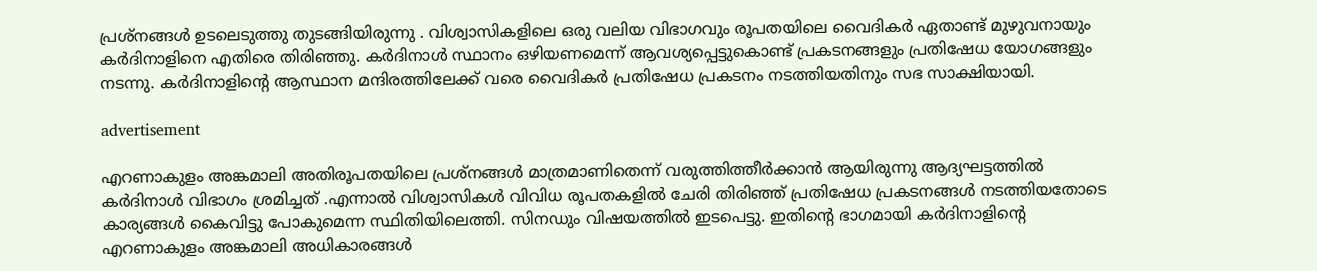പ്രശ്‌നങ്ങള്‍ ഉടലെടുത്തു തുടങ്ങിയിരുന്നു . വിശ്വാസികളിലെ ഒരു വലിയ വിഭാഗവും രൂപതയിലെ വൈദികര്‍ ഏതാണ്ട് മുഴുവനായും കര്‍ദിനാളിനെ എതിരെ തിരിഞ്ഞു. കര്‍ദിനാള്‍ സ്ഥാനം ഒഴിയണമെന്ന് ആവശ്യപ്പെട്ടുകൊണ്ട് പ്രകടനങ്ങളും പ്രതിഷേധ യോഗങ്ങളും നടന്നു. കര്‍ദിനാളിന്റെ ആസ്ഥാന മന്ദിരത്തിലേക്ക് വരെ വൈദികര്‍ പ്രതിഷേധ പ്രകടനം നടത്തിയതിനും സഭ സാക്ഷിയായി.

advertisement

എറണാകുളം അങ്കമാലി അതിരൂപതയിലെ പ്രശ്‌നങ്ങള്‍ മാത്രമാണിതെന്ന് വരുത്തിത്തീര്‍ക്കാന്‍ ആയിരുന്നു ആദ്യഘട്ടത്തില്‍ കര്‍ദിനാള്‍ വിഭാഗം ശ്രമിച്ചത് .എന്നാല്‍ വിശ്വാസികള്‍ വിവിധ രൂപതകളില്‍ ചേരി തിരിഞ്ഞ് പ്രതിഷേധ പ്രകടനങ്ങള്‍ നടത്തിയതോടെ കാര്യങ്ങള്‍ കൈവിട്ടു പോകുമെന്ന സ്ഥിതിയിലെത്തി. സിനഡും വിഷയത്തില്‍ ഇടപെട്ടു. ഇതിന്റെ ഭാഗമായി കര്‍ദിനാളിന്റെ എറണാകുളം അങ്കമാലി അധികാരങ്ങള്‍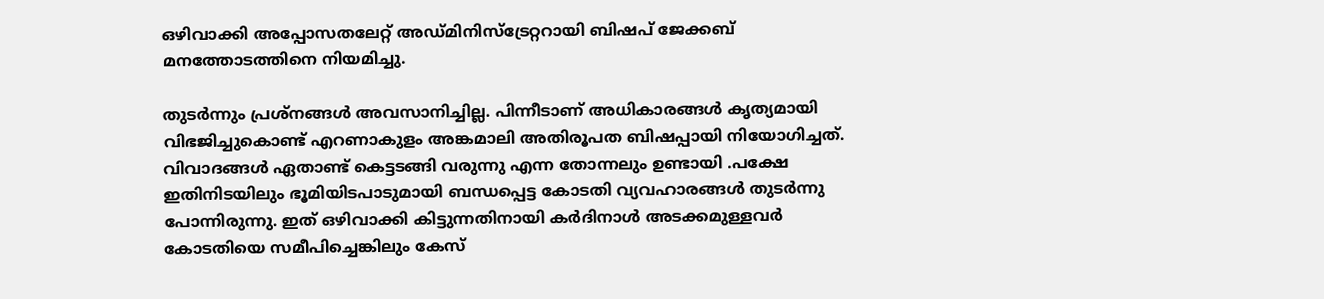ഒഴിവാക്കി അപ്പോസതലേറ്റ് അഡ്മിനിസ്‌ട്രേറ്ററായി ബിഷപ് ജേക്കബ് മനത്തോടത്തിനെ നിയമിച്ചു.

തുടര്‍ന്നും പ്രശ്‌നങ്ങള്‍ അവസാനിച്ചില്ല. പിന്നീടാണ് അധികാരങ്ങള്‍ കൃത്യമായി വിഭജിച്ചുകൊണ്ട് എറണാകുളം അങ്കമാലി അതിരൂപത ബിഷപ്പായി നിയോഗിച്ചത്. വിവാദങ്ങള്‍ ഏതാണ്ട് കെട്ടടങ്ങി വരുന്നു എന്ന തോന്നലും ഉണ്ടായി .പക്ഷേ ഇതിനിടയിലും ഭൂമിയിടപാടുമായി ബന്ധപ്പെട്ട കോടതി വ്യവഹാരങ്ങള്‍ തുടര്‍ന്നു പോന്നിരുന്നു. ഇത് ഒഴിവാക്കി കിട്ടുന്നതിനായി കര്‍ദിനാള്‍ അടക്കമുള്ളവര്‍ കോടതിയെ സമീപിച്ചെങ്കിലും കേസ്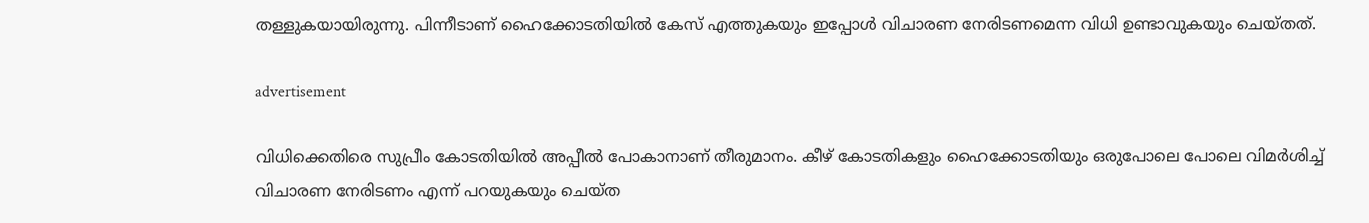തള്ളുകയായിരുന്നു. പിന്നീടാണ് ഹൈക്കോടതിയില്‍ കേസ് എത്തുകയും ഇപ്പോള്‍ വിചാരണ നേരിടണമെന്ന വിധി ഉണ്ടാവുകയും ചെയ്തത്.

advertisement

വിധിക്കെതിരെ സുപ്രീം കോടതിയില്‍ അപ്പീല്‍ പോകാനാണ് തീരുമാനം. കീഴ് കോടതികളും ഹൈക്കോടതിയും ഒരുപോലെ പോലെ വിമര്‍ശിച്ച് വിചാരണ നേരിടണം എന്ന് പറയുകയും ചെയ്ത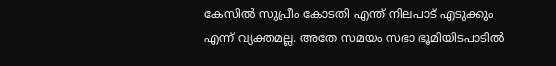കേസില്‍ സുപ്രീം കോടതി എന്ത് നിലപാട് എടുക്കും എന്ന് വ്യക്തമല്ല. അതേ സമയം സഭാ ഭൂമിയിടപാടില്‍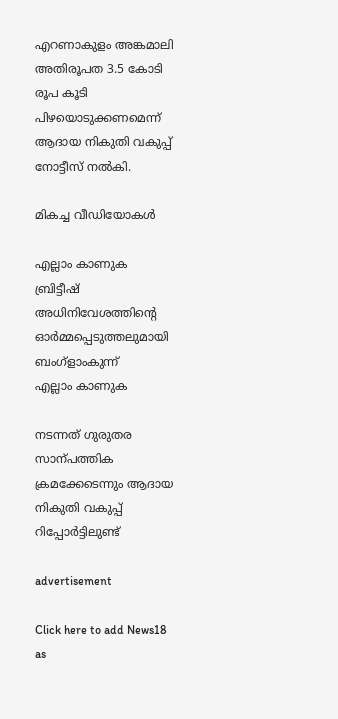എറണാകുളം അങ്കമാലി അതിരൂപത 3.5 കോടി രൂപ കൂടി പിഴയൊടുക്കണമെന്ന് ആദായ നികുതി വകുപ്പ് നോട്ടീസ് നല്‍കി.

മികച്ച വീഡിയോകൾ

എല്ലാം കാണുക
ബ്രിട്ടീഷ് അധിനിവേശത്തിൻ്റെ ഓർമ്മപ്പെടുത്തലുമായി ബംഗ്ളാംകുന്ന്
എല്ലാം കാണുക

നടന്നത് ഗുരുതര സാന്പത്തിക ക്രമക്കേടെന്നും ആദായ നികുതി വകുപ്പ് റിപ്പോര്‍ട്ടിലുണ്ട്

advertisement

Click here to add News18 as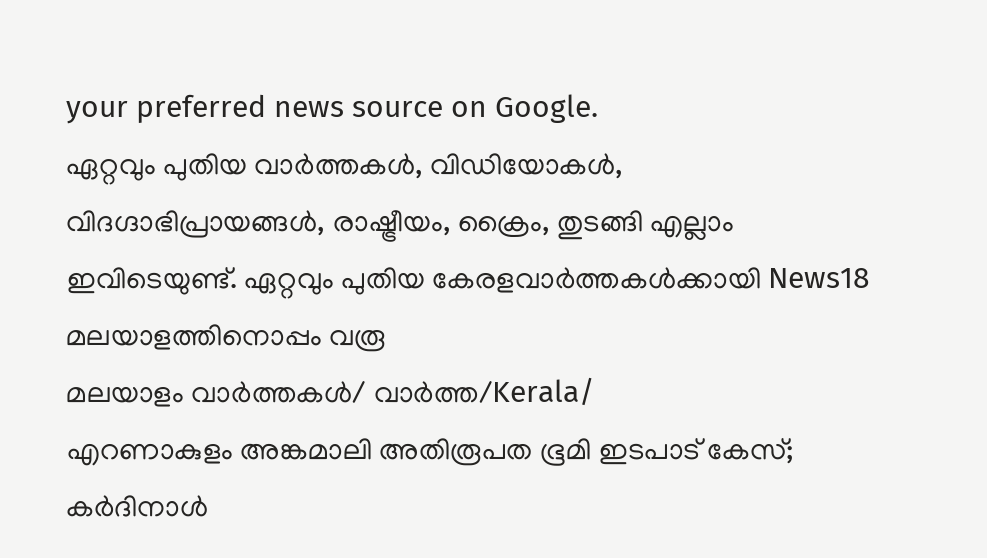your preferred news source on Google.
ഏറ്റവും പുതിയ വാർത്തകൾ, വിഡിയോകൾ, വിദഗ്ദാഭിപ്രായങ്ങൾ, രാഷ്ട്രീയം, ക്രൈം, തുടങ്ങി എല്ലാം ഇവിടെയുണ്ട്. ഏറ്റവും പുതിയ കേരളവാർത്തകൾക്കായി News18 മലയാളത്തിനൊപ്പം വരൂ
മലയാളം വാർത്തകൾ/ വാർത്ത/Kerala/
എറണാകുളം അങ്കമാലി അതിരൂപത ഭൂമി ഇടപാട് കേസ്; കര്‍ദിനാള്‍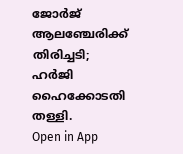ജോർജ് ആലഞ്ചേരിക്ക് തിരിച്ചടി; ഹര്‍ജി ഹൈക്കോടതി തള്ളി.
Open in App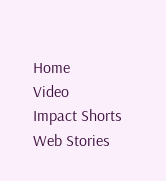Home
Video
Impact Shorts
Web Stories